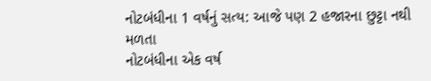નોટબંધીના 1 વર્ષનું સત્ય: આજે પણ 2 હજારના છુટ્ટા નથી મળતા
નોટબંધીના એક વર્ષ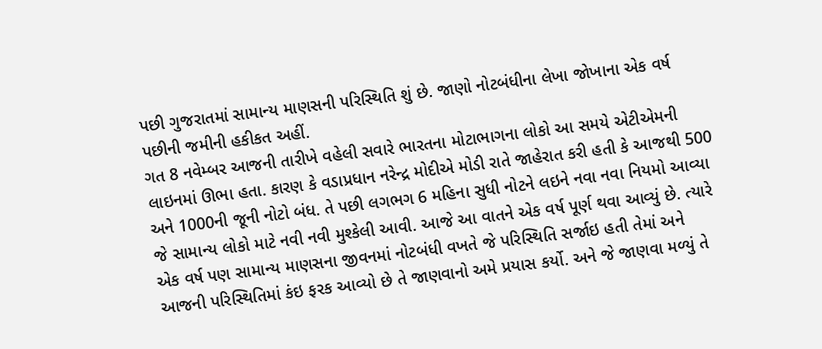પછી ગુજરાતમાં સામાન્ય માણસની પરિસ્થિતિ શું છે. જાણો નોટબંધીના લેખા જોખાના એક વર્ષ પછીની જમીની હકીકત અહીં.
ગત 8 નવેમ્બર આજની તારીખે વહેલી સવારે ભારતના મોટાભાગના લોકો આ સમયે એટીએમની લાઇનમાં ઊભા હતા. કારણ કે વડાપ્રધાન નરેન્દ્ર મોદીએ મોડી રાતે જાહેરાત કરી હતી કે આજથી 500 અને 1000ની જૂની નોટો બંધ. તે પછી લગભગ 6 મહિના સુધી નોટને લઇને નવા નવા નિયમો આવ્યા જે સામાન્ય લોકો માટે નવી નવી મુશ્કેલી આવી. આજે આ વાતને એક વર્ષ પૂર્ણ થવા આવ્યું છે. ત્યારે એક વર્ષ પણ સામાન્ય માણસના જીવનમાં નોટબંધી વખતે જે પરિસ્થિતિ સર્જાઇ હતી તેમાં અને આજની પરિસ્થિતિમાં કંઇ ફરક આવ્યો છે તે જાણવાનો અમે પ્રયાસ કર્યો. અને જે જાણવા મળ્યું તે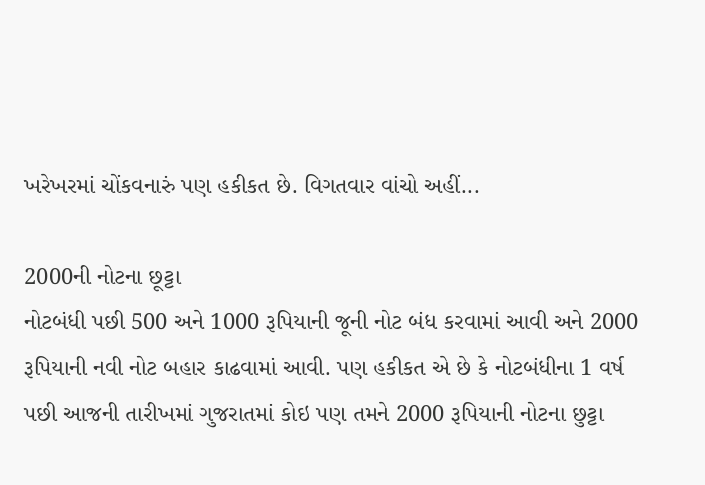ખરેખરમાં ચોંકવનારું પણ હકીકત છે. વિગતવાર વાંચો અહીં...

2000ની નોટના છૂટ્ટા
નોટબંધી પછી 500 અને 1000 રૂપિયાની જૂની નોટ બંધ કરવામાં આવી અને 2000 રૂપિયાની નવી નોટ બહાર કાઢવામાં આવી. પણ હકીકત એ છે કે નોટબંધીના 1 વર્ષ પછી આજની તારીખમાં ગુજરાતમાં કોઇ પણ તમને 2000 રૂપિયાની નોટના છુટ્ટા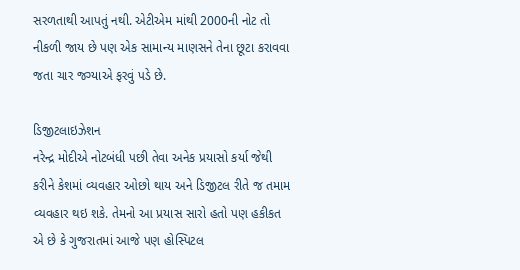સરળતાથી આપતું નથી. એટીએમ માંથી 2000ની નોટ તો નીકળી જાય છે પણ એક સામાન્ય માણસને તેના છૂટા કરાવવા જતા ચાર જગ્યાએ ફરવું પડે છે.

ડિજીટલાઇઝેશન
નરેન્દ્ર મોદીએ નોટબંધી પછી તેવા અનેક પ્રયાસો કર્યા જેથી કરીને કેશમાં વ્યવહાર ઓછો થાય અને ડિજીટલ રીતે જ તમામ વ્યવહાર થઇ શકે. તેમનો આ પ્રયાસ સારો હતો પણ હકીકત એ છે કે ગુજરાતમાં આજે પણ હોસ્પિટલ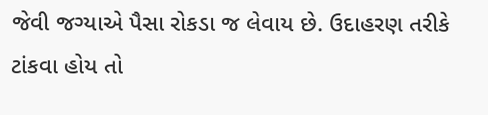જેવી જગ્યાએ પૈસા રોકડા જ લેવાય છે. ઉદાહરણ તરીકે ટાંકવા હોય તો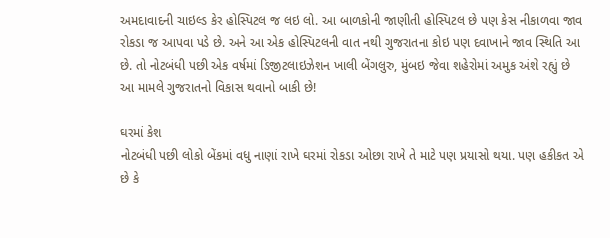અમદાવાદની ચાઇલ્ડ કેર હોસ્પિટલ જ લઇ લો. આ બાળકોની જાણીતી હોસ્પિટલ છે પણ કેસ નીકાળવા જાવ રોકડા જ આપવા પડે છે. અને આ એક હોસ્પિટલની વાત નથી ગુજરાતના કોઇ પણ દવાખાને જાવ સ્થિતિ આ છે. તો નોટબંધી પછી એક વર્ષમાં ડિજીટલાઇઝેશન ખાલી બેંગલુરુ, મુંબઇ જેવા શહેરોમાં અમુક અંશે રહ્યું છે આ મામલે ગુજરાતનો વિકાસ થવાનો બાકી છે!

ઘરમાં કેશ
નોટબંધી પછી લોકો બેંકમાં વધુ નાણાં રાખે ઘરમાં રોકડા ઓછા રાખે તે માટે પણ પ્રયાસો થયા. પણ હકીકત એ છે કે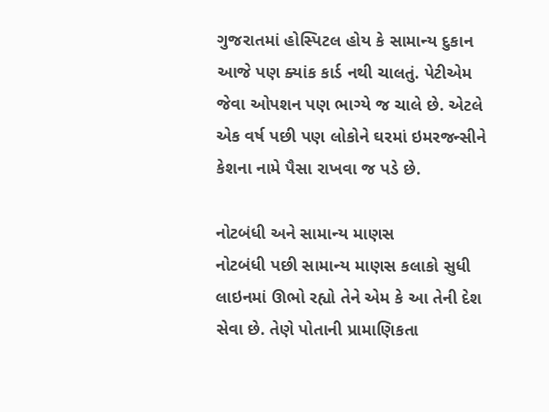ગુજરાતમાં હોસ્પિટલ હોય કે સામાન્ય દુકાન આજે પણ ક્યાંક કાર્ડ નથી ચાલતું. પેટીએમ જેવા ઓપશન પણ ભાગ્યે જ ચાલે છે. એટલે એક વર્ષ પછી પણ લોકોને ઘરમાં ઇમરજન્સીને કેશના નામે પૈસા રાખવા જ પડે છે.

નોટબંધી અને સામાન્ય માણસ
નોટબંધી પછી સામાન્ય માણસ કલાકો સુધી લાઇનમાં ઊભો રહ્યો તેને એમ કે આ તેની દેશ સેવા છે. તેણે પોતાની પ્રામાણિકતા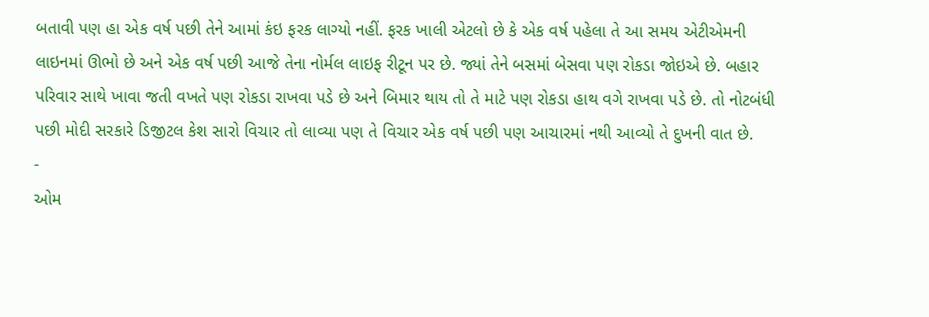બતાવી પણ હા એક વર્ષ પછી તેને આમાં કંઇ ફરક લાગ્યો નહીં. ફરક ખાલી એટલો છે કે એક વર્ષ પહેલા તે આ સમય એટીએમની લાઇનમાં ઊભો છે અને એક વર્ષ પછી આજે તેના નોર્મલ લાઇફ રીટૂન પર છે. જ્યાં તેને બસમાં બેસવા પણ રોકડા જોઇએ છે. બહાર પરિવાર સાથે ખાવા જતી વખતે પણ રોકડા રાખવા પડે છે અને બિમાર થાય તો તે માટે પણ રોકડા હાથ વગે રાખવા પડે છે. તો નોટબંધી પછી મોદી સરકારે ડિજીટલ કેશ સારો વિચાર તો લાવ્યા પણ તે વિચાર એક વર્ષ પછી પણ આચારમાં નથી આવ્યો તે દુખની વાત છે.
-
ઓમ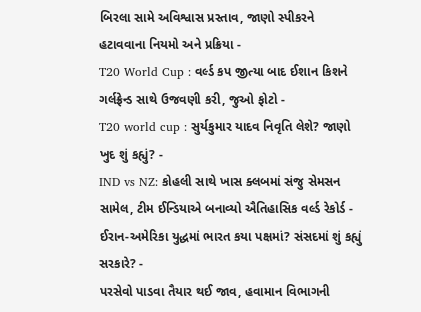બિરલા સામે અવિશ્વાસ પ્રસ્તાવ, જાણો સ્પીકરને હટાવવાના નિયમો અને પ્રક્રિયા -
T20 World Cup : વર્લ્ડ કપ જીત્યા બાદ ઈશાન કિશને ગર્લફ્રેન્ડ સાથે ઉજવણી કરી, જુઓ ફોટો -
T20 world cup : સુર્યકુમાર યાદવ નિવૃતિ લેશે? જાણો ખુદ શું કહ્યું? -
IND vs NZ: કોહલી સાથે ખાસ ક્લબમાં સંજુ સેમસન સામેલ, ટીમ ઈન્ડિયાએ બનાવ્યો ઐતિહાસિક વર્લ્ડ રેકોર્ડ -
ઈરાન-અમેરિકા યુદ્ધમાં ભારત કયા પક્ષમાં? સંસદમાં શું કહ્યું સરકારે? -
પરસેવો પાડવા તૈયાર થઈ જાવ, હવામાન વિભાગની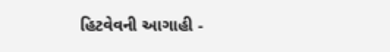હિટવેવની આગાહી -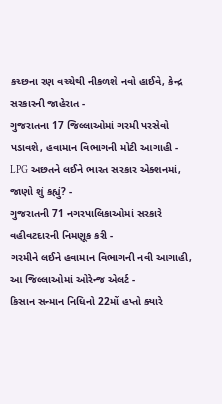કચ્છના રણ વચ્ચેથી નીકળશે નવો હાઈવે, કેન્દ્ર સરકારની જાહેરાત -
ગુજરાતના 17 જિલ્લાઓમાં ગરમી પરસેવો પડાવશે, હવામાન વિભાગની મોટી આગાહી -
LPG અછતને લઈને ભારત સરકાર એક્શનમાં, જાણો શું કહ્યું? -
ગુજરાતની 71 નગરપાલિકાઓમાં સરકારે વહીવટદારની નિમણૂક કરી -
ગરમીને લઈને હવામાન વિભાગની નવી આગાહી, આ જિલ્લાઓમાં ઓરેન્જ એલર્ટ -
કિસાન સન્માન નિધિનો 22મોં હપ્તો ક્યારે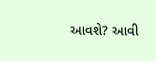આવશે? આવી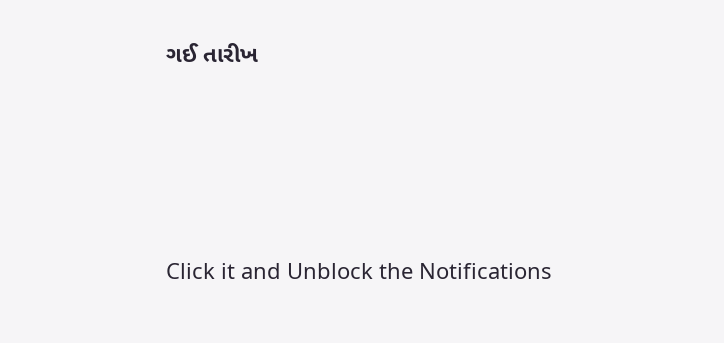ગઈ તારીખ








Click it and Unblock the Notifications